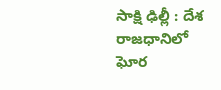సాక్షి ఢిల్లీ : దేశ రాజధానిలో ఘోర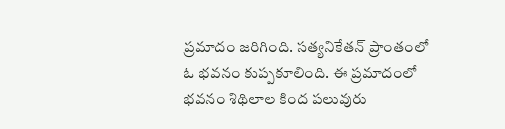ప్రమాదం జరిగింది. సత్యనికేతన్ ప్రాంతంలో ఓ భవనం కుప్పకూలింది. ఈ ప్రమాదంలో భవనం శిథిలాల కింద పలువురు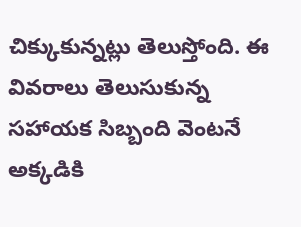చిక్కుకున్నట్లు తెలుస్తోంది. ఈ వివరాలు తెలుసుకున్న సహాయక సిబ్బంది వెంటనే అక్కడికి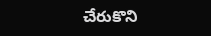చేరుకొని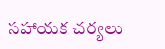సహాయక చర్యలు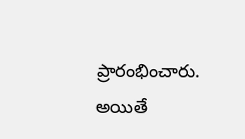ప్రారంభించారు. అయితే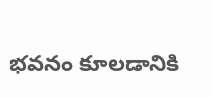భవనం కూలడానికి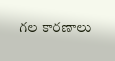గల కారణాలు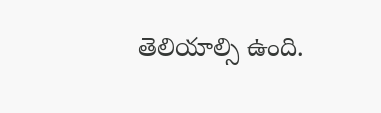తెలియాల్సి ఉంది.